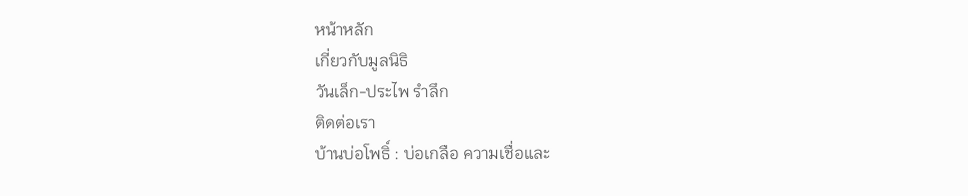หน้าหลัก
เกี่ยวกับมูลนิธิ
วันเล็ก-ประไพ รำลึก
ติดต่อเรา
บ้านบ่อโพธิ์ : บ่อเกลือ ความเชื่อและ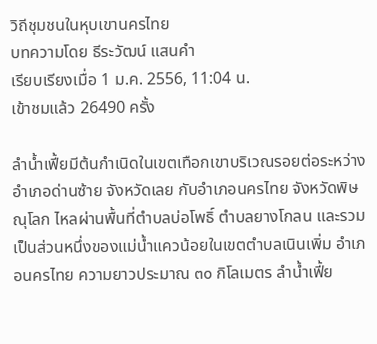วิถีชุมชนในหุบเขานครไทย
บทความโดย ธีระวัฒน์ แสนคำ
เรียบเรียงเมื่อ 1 ม.ค. 2556, 11:04 น.
เข้าชมแล้ว 26490 ครั้ง

ลำน้ำเฟี้ยมีต้นกำเนิดในเขตเทือกเขาบริเวณรอยต่อระหว่างอำเภอด่านซ้าย จังหวัดเลย กับอำเภอนครไทย จังหวัดพิษณุโลก ไหลผ่านพื้นที่ตำบลบ่อโพธิ์ ตำบลยางโกลน และรวมเป็นส่วนหนึ่งของแม่น้ำแควน้อยในเขตตำบลเนินเพิ่ม อำเภอนครไทย ความยาวประมาณ ๓๐ กิโลเมตร ลำน้ำเฟี้ย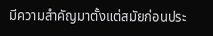มีความสำคัญมาตั้งแต่สมัยก่อนประ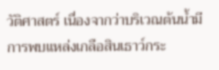วัติศาสตร์ เนื่องจากว่าบริเวณต้นน้ำมีการพบแหล่งเกลือสินเธาว์กระ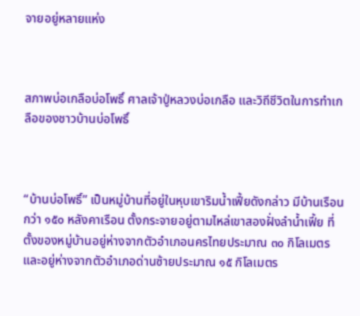จายอยู่หลายแห่ง



สภาพบ่อเกลือบ่อโพธิ์ ศาลเจ้าปู่หลวงบ่อเกลือ และวิถีชีวิตในการทำเกลือของชาวบ้านบ่อโพธิ์



“บ้านบ่อโพธิ์” เป็นหมู่บ้านที่อยู่ในหุบเขาริมน้ำเฟี้ยดังกล่าว มีบ้านเรือนกว่า ๑๕๐ หลังคาเรือน ตั้งกระจายอยู่ตามไหล่เขาสองฝั่งลำน้ำเฟี้ย ที่ตั้งของหมู่บ้านอยู่ห่างจากตัวอำเภอนครไทยประมาณ ๓๐ กิโลเมตร  และอยู่ห่างจากตัวอำเภอด่านซ้ายประมาณ ๑๕ กิโลเมตร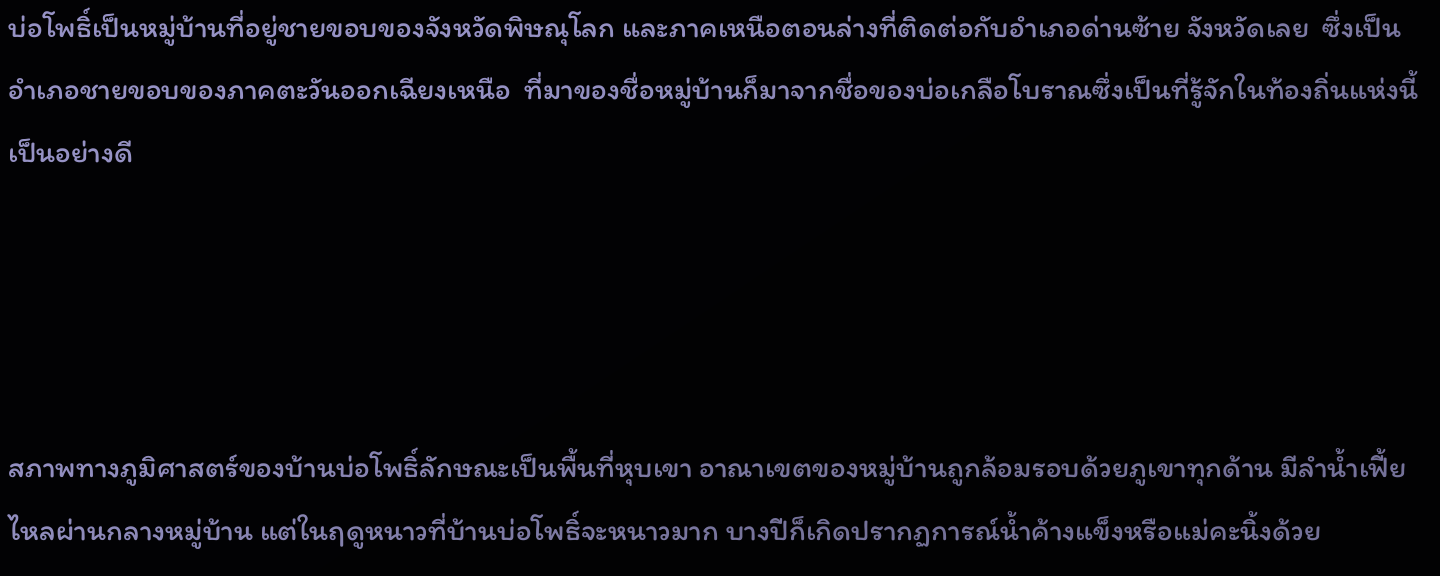บ่อโพธิ์เป็นหมู่บ้านที่อยู่ชายขอบของจังหวัดพิษณุโลก และภาคเหนือตอนล่างที่ติดต่อกับอำเภอด่านซ้าย จังหวัดเลย  ซึ่งเป็นอำเภอชายขอบของภาคตะวันออกเฉียงเหนือ  ที่มาของชื่อหมู่บ้านก็มาจากชื่อของบ่อเกลือโบราณซึ่งเป็นที่รู้จักในท้องถิ่นแห่งนี้เป็นอย่างดี




สภาพทางภูมิศาสตร์ของบ้านบ่อโพธิ์ลักษณะเป็นพื้นที่หุบเขา อาณาเขตของหมู่บ้านถูกล้อมรอบด้วยภูเขาทุกด้าน มีลำน้ำเฟี้ยไหลผ่านกลางหมู่บ้าน แต่ในฤดูหนาวที่บ้านบ่อโพธิ์จะหนาวมาก บางปีก็เกิดปรากฏการณ์น้ำค้างแข็งหรือแม่คะนิ้งด้วย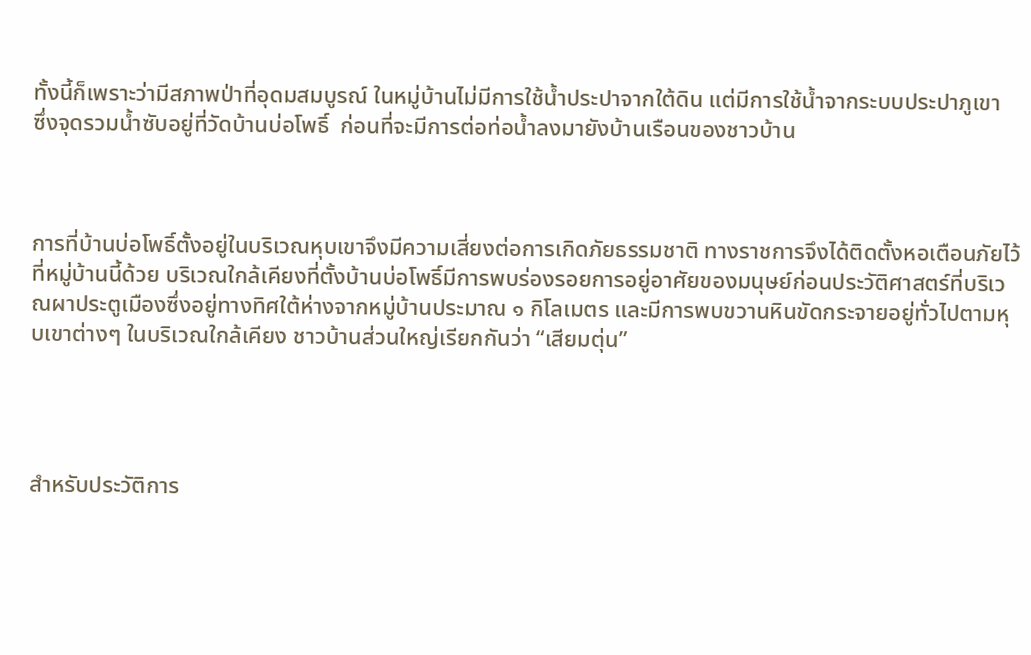ทั้งนี้ก็เพราะว่ามีสภาพป่าที่อุดมสมบูรณ์ ในหมู่บ้านไม่มีการใช้น้ำประปาจากใต้ดิน แต่มีการใช้น้ำจากระบบประปาภูเขา  ซึ่งจุดรวมน้ำซับอยู่ที่วัดบ้านบ่อโพธิ์  ก่อนที่จะมีการต่อท่อน้ำลงมายังบ้านเรือนของชาวบ้าน



การที่บ้านบ่อโพธิ์ตั้งอยู่ในบริเวณหุบเขาจึงมีความเสี่ยงต่อการเกิดภัยธรรมชาติ ทางราชการจึงได้ติดตั้งหอเตือนภัยไว้ที่หมู่บ้านนี้ด้วย บริเวณใกล้เคียงที่ตั้งบ้านบ่อโพธิ์มีการพบร่องรอยการอยู่อาศัยของมนุษย์ก่อนประวัติศาสตร์ที่บริเวณผาประตูเมืองซึ่งอยู่ทางทิศใต้ห่างจากหมู่บ้านประมาณ ๑ กิโลเมตร และมีการพบขวานหินขัดกระจายอยู่ทั่วไปตามหุบเขาต่างๆ ในบริเวณใกล้เคียง ชาวบ้านส่วนใหญ่เรียกกันว่า “เสียมตุ่น”




สำหรับประวัติการ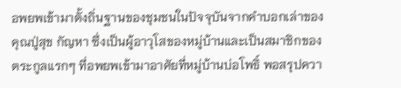อพยพเข้ามาตั้งถิ่นฐานของชุมชนในปัจจุบันจากคำบอกเล่าของคุณปู่สุข กัญหา ซึ่งเป็นผู้อาวุโสของหมู่บ้านและเป็นสมาชิกของตระกูลแรกๆ ที่อพยพเข้ามาอาศัยที่หมู่บ้านบ่อโพธิ์ พอสรุปควา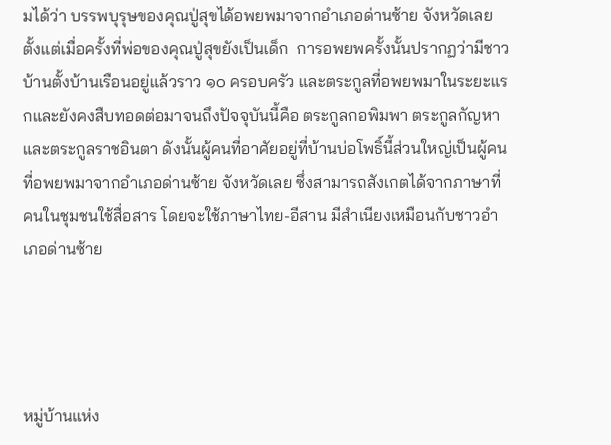มได้ว่า บรรพบุรุษของคุณปู่สุขได้อพยพมาจากอำเภอด่านซ้าย จังหวัดเลย  ตั้งแต่เมื่อครั้งที่พ่อของคุณปู่สุขยังเป็นเด็ก  การอพยพครั้งนั้นปรากฏว่ามีชาวบ้านตั้งบ้านเรือนอยู่แล้วราว ๑๐ ครอบครัว และตระกูลที่อพยพมาในระยะแรกและยังคงสืบทอดต่อมาจนถึงปัจจุบันนี้คือ ตระกูลกอพิมพา ตระกูลกัญหา และตระกูลราชอินตา ดังนั้นผู้คนที่อาศัยอยู่ที่บ้านบ่อโพธิ์นี้ส่วนใหญ่เป็นผู้คนที่อพยพมาจากอำเภอด่านซ้าย จังหวัดเลย ซึ่งสามารถสังเกตได้จากภาษาที่คนในชุมชนใช้สื่อสาร โดยจะใช้ภาษาไทย-อีสาน มีสำเนียงเหมือนกับชาวอำเภอด่านซ้าย




หมู่บ้านแห่ง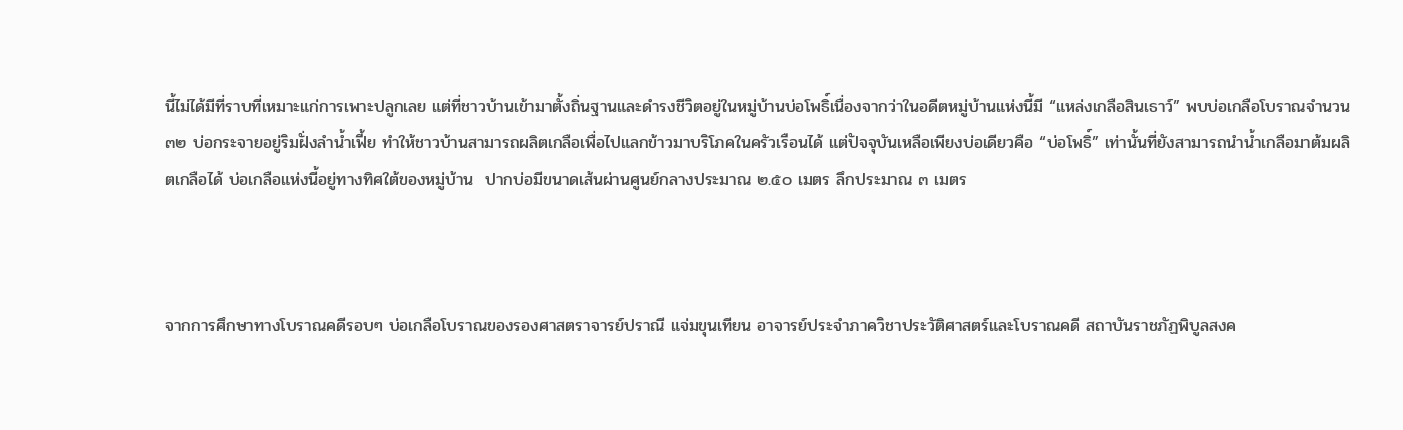นี้ไม่ได้มีที่ราบที่เหมาะแก่การเพาะปลูกเลย แต่ที่ชาวบ้านเข้ามาตั้งถิ่นฐานและดำรงชีวิตอยู่ในหมู่บ้านบ่อโพธิ์เนื่องจากว่าในอดีตหมู่บ้านแห่งนี้มี “แหล่งเกลือสินเธาว์” พบบ่อเกลือโบราณจำนวน ๓๒ บ่อกระจายอยู่ริมฝั่งลำน้ำเฟี้ย ทำให้ชาวบ้านสามารถผลิตเกลือเพื่อไปแลกข้าวมาบริโภคในครัวเรือนได้ แต่ปัจจุบันเหลือเพียงบ่อเดียวคือ “บ่อโพธิ์” เท่านั้นที่ยังสามารถนำน้ำเกลือมาต้มผลิตเกลือได้ บ่อเกลือแห่งนี้อยู่ทางทิศใต้ของหมู่บ้าน  ปากบ่อมีขนาดเส้นผ่านศูนย์กลางประมาณ ๒.๕๐ เมตร ลึกประมาณ ๓ เมตร



จากการศึกษาทางโบราณคดีรอบๆ บ่อเกลือโบราณของรองศาสตราจารย์ปราณี แจ่มขุนเทียน อาจารย์ประจำภาควิชาประวัติศาสตร์และโบราณคดี สถาบันราชภัฏพิบูลสงค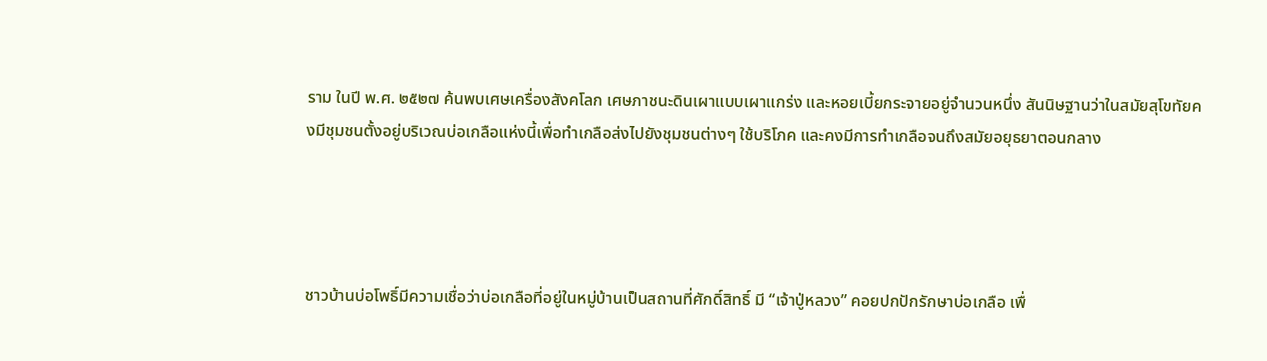ราม ในปี พ.ศ. ๒๕๒๗ ค้นพบเศษเครื่องสังคโลก เศษภาชนะดินเผาแบบเผาแกร่ง และหอยเบี้ยกระจายอยู่จำนวนหนึ่ง สันนิษฐานว่าในสมัยสุโขทัยคงมีชุมชนตั้งอยู่บริเวณบ่อเกลือแห่งนี้เพื่อทำเกลือส่งไปยังชุมชนต่างๆ ใช้บริโภค และคงมีการทำเกลือจนถึงสมัยอยุธยาตอนกลาง




ชาวบ้านบ่อโพธิ์มีความเชื่อว่าบ่อเกลือที่อยู่ในหมู่บ้านเป็นสถานที่ศักดิ์สิทธิ์ มี “เจ้าปู่หลวง” คอยปกปักรักษาบ่อเกลือ เพื่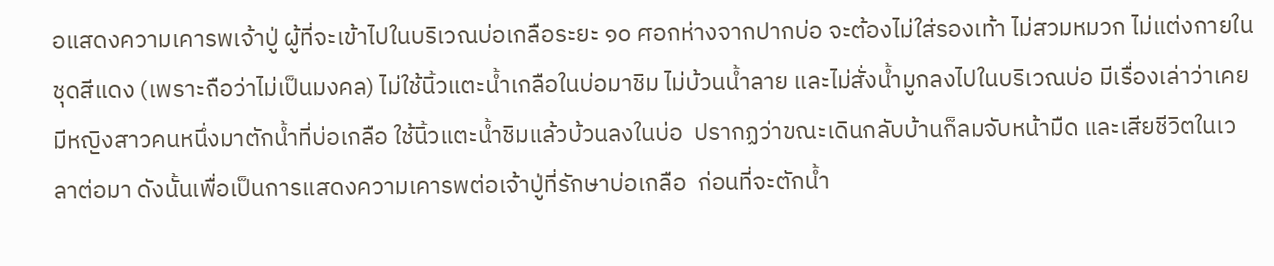อแสดงความเคารพเจ้าปู่ ผู้ที่จะเข้าไปในบริเวณบ่อเกลือระยะ ๑๐ ศอกห่างจากปากบ่อ จะต้องไม่ใส่รองเท้า ไม่สวมหมวก ไม่แต่งกายในชุดสีแดง (เพราะถือว่าไม่เป็นมงคล) ไม่ใช้นิ้วแตะน้ำเกลือในบ่อมาชิม ไม่บ้วนน้ำลาย และไม่สั่งน้ำมูกลงไปในบริเวณบ่อ มีเรื่องเล่าว่าเคยมีหญิงสาวคนหนึ่งมาตักน้ำที่บ่อเกลือ ใช้นิ้วแตะน้ำชิมแล้วบ้วนลงในบ่อ  ปรากฏว่าขณะเดินกลับบ้านก็ลมจับหน้ามืด และเสียชีวิตในเวลาต่อมา ดังนั้นเพื่อเป็นการแสดงความเคารพต่อเจ้าปู่ที่รักษาบ่อเกลือ  ก่อนที่จะตักน้ำ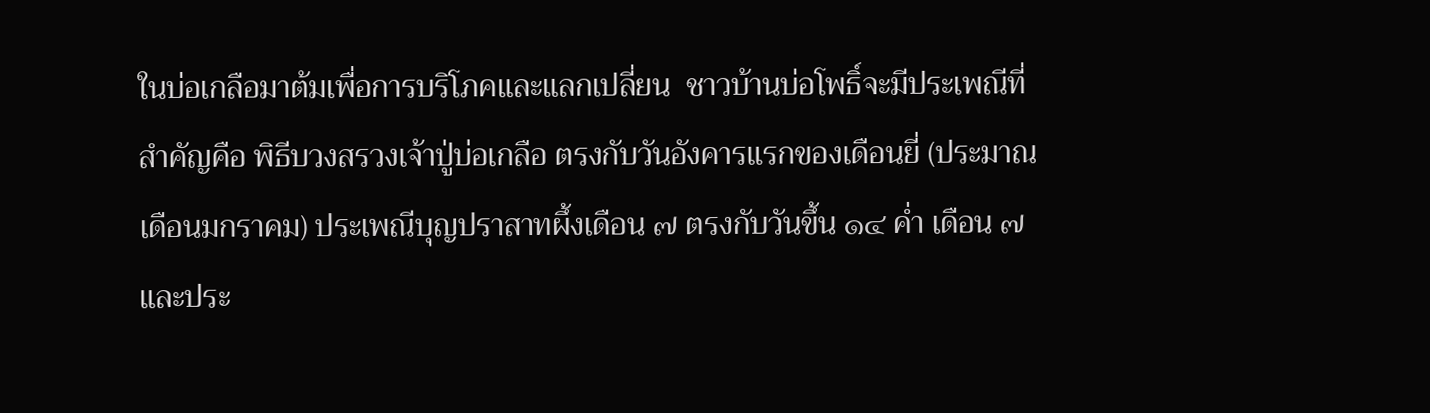ในบ่อเกลือมาต้มเพื่อการบริโภคและแลกเปลี่ยน  ชาวบ้านบ่อโพธิ์จะมีประเพณีที่สำคัญคือ พิธีบวงสรวงเจ้าปู่บ่อเกลือ ตรงกับวันอังคารแรกของเดือนยี่ (ประมาณเดือนมกราคม) ประเพณีบุญปราสาทผึ้งเดือน ๗ ตรงกับวันขึ้น ๑๔ ค่ำ เดือน ๗ และประ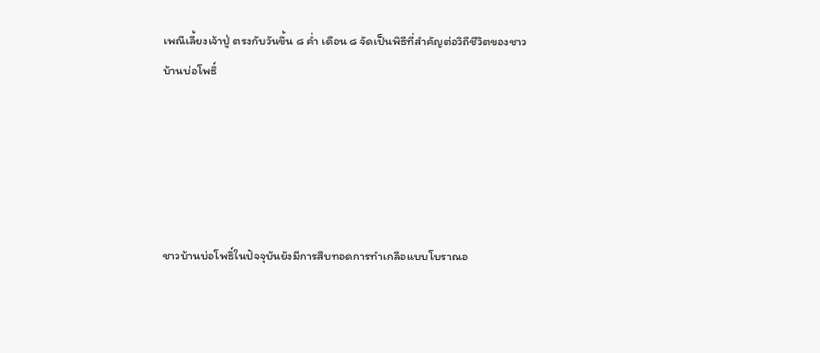เพณีเลี้ยงเจ้าปู่ ตรงกับวันขึ้น ๘ ค่ำ เดือน ๘ จัดเป็นพิธีที่สำคัญต่อวิถีชีวิตของชาวบ้านบ่อโพธิ์





ชาวบ้านบ่อโพธิ์ในปัจจุบันยังมีการสืบทอดการทำเกลือแบบโบราณอ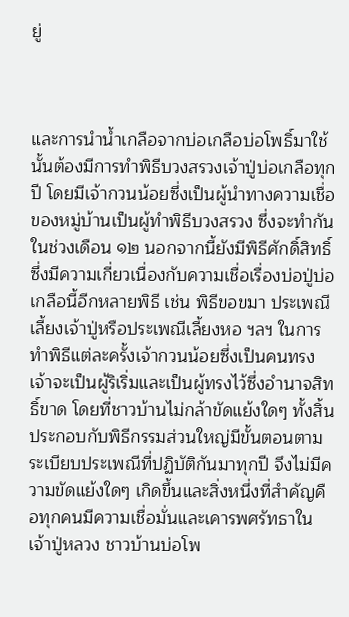ยู่



และการนำน้ำเกลือจากบ่อเกลือบ่อโพธิ์มาใช้นั้นต้องมีการทำพิธีบวงสรวงเจ้าปู่บ่อเกลือทุกปี โดยมีเจ้ากวนน้อยซึ่งเป็นผู้นำทางความเชื่อของหมู่บ้านเป็นผู้ทำพิธีบวงสรวง ซึ่งจะทำกันในช่วงเดือน ๑๒ นอกจากนี้ยังมีพิธีศักดิ์สิทธิ์ซึ่งมีความเกี่ยวเนื่องกับความเชื่อเรื่องบ่อปู่บ่อเกลือนี้อีกหลายพิธี เช่น พิธีขอขมา ประเพณีเลี้ยงเจ้าปู่หรือประเพณีเลี้ยงหอ ฯลฯ ในการทำพิธีแต่ละครั้งเจ้ากวนน้อยซึ่งเป็นคนทรงเจ้าจะเป็นผู้ริเริ่มและเป็นผู้ทรงไว้ซึ่งอำนาจสิทธิ์ขาด โดยที่ชาวบ้านไม่กล้าขัดแย้งใดๆ ทั้งสิ้น ประกอบกับพิธีกรรมส่วนใหญ่มีขั้นตอนตามระเบียบประเพณีที่ปฏิบัติกันมาทุกปี จึงไม่มีความขัดแย้งใดๆ เกิดขึ้นและสิ่งหนึ่งที่สำคัญคือทุกคนมีความเชื่อมั่นและเคารพศรัทธาในเจ้าปู่หลวง ชาวบ้านบ่อโพ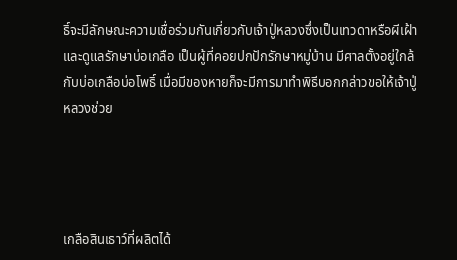ธิ์จะมีลักษณะความเชื่อร่วมกันเกี่ยวกับเจ้าปู่หลวงซึ่งเป็นเทวดาหรือผีเฝ้าและดูแลรักษาบ่อเกลือ เป็นผู้ที่คอยปกปักรักษาหมู่บ้าน มีศาลตั้งอยู่ใกล้กับบ่อเกลือบ่อโพธิ์ เมื่อมีของหายก็จะมีการมาทำพิธีบอกกล่าวขอให้เจ้าปู่หลวงช่วย




เกลือสินเธาว์ที่ผลิตได้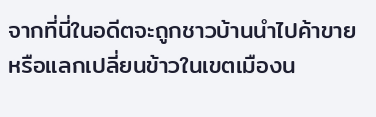จากที่นี่ในอดีตจะถูกชาวบ้านนำไปค้าขายหรือแลกเปลี่ยนข้าวในเขตเมืองน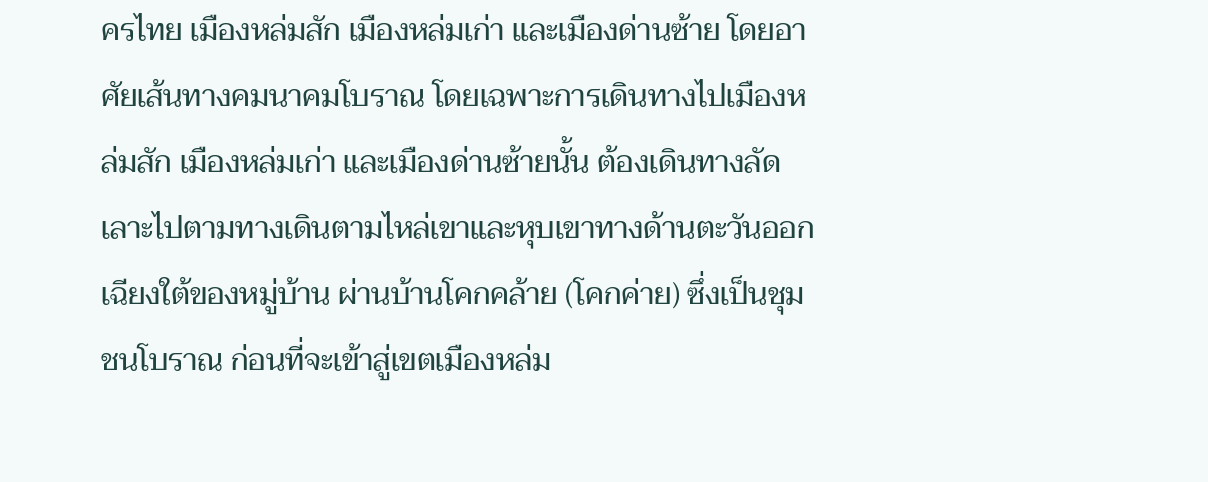ครไทย เมืองหล่มสัก เมืองหล่มเก่า และเมืองด่านซ้าย โดยอาศัยเส้นทางคมนาคมโบราณ โดยเฉพาะการเดินทางไปเมืองหล่มสัก เมืองหล่มเก่า และเมืองด่านซ้ายนั้น ต้องเดินทางลัดเลาะไปตามทางเดินตามไหล่เขาและหุบเขาทางด้านตะวันออกเฉียงใต้ของหมู่บ้าน ผ่านบ้านโคกคล้าย (โคกค่าย) ซึ่งเป็นชุมชนโบราณ ก่อนที่จะเข้าสู่เขตเมืองหล่ม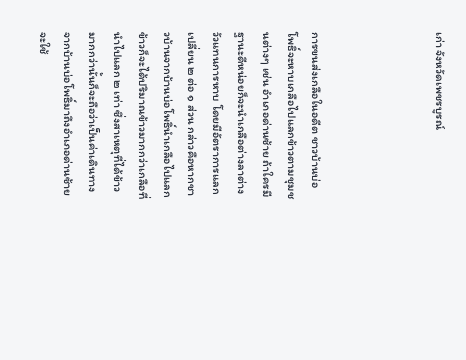เก่า จังหวัดเพชรบูรณ์




การขนส่งเกลือในอดีต ชาวบ้านบ่อโพธิ์จะหาบเกลือไปแลกข้าวตามชุมชนต่างๆ เช่น อำเภอด่านซ้าย ถ้าใครมีฐานะดีหน่อยก็จะนำเกลือต่างลาต่างวัวแทนการหาบ โดยมีอัตราการแลกเปลี่ยน ๒ ต่อ ๑ ส่วน กล่าวคือหากชาวบ้านจากบ้านบ่อโพธิ์นำเกลือไปแลกข้าวก็จะได้ปริมาณข้าวมากกว่าเกลือที่นำไปแลก ๒ เท่า ซึ่งสาเหตุที่ได้ข้าวมากกว่านั้นก็จะถือว่าเป็นค่าเดินทาง จากบ้านบ่อโพธิ์มาถึงอำเภอด่านซ้ายจะใช้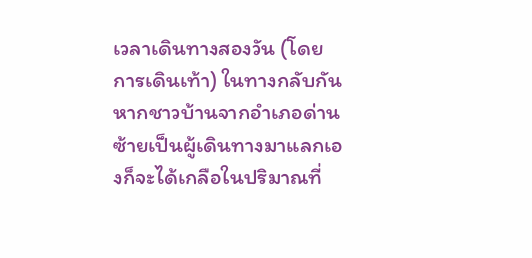เวลาเดินทางสองวัน (โดยการเดินเท้า) ในทางกลับกัน หากชาวบ้านจากอำเภอด่านซ้ายเป็นผู้เดินทางมาแลกเองก็จะได้เกลือในปริมาณที่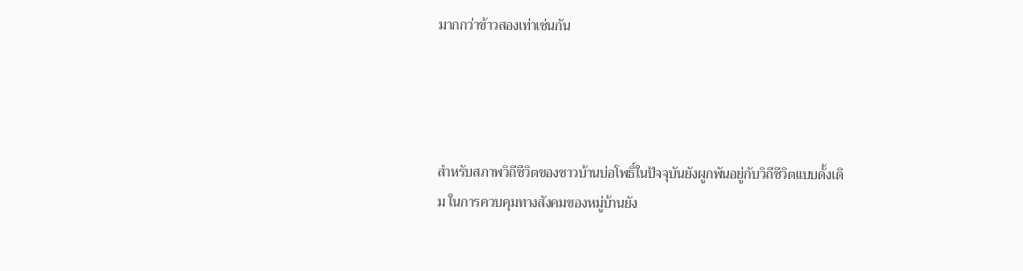มากกว่าข้าวสองเท่าเช่นกัน




สำหรับสภาพวิถีชีวิตของชาวบ้านบ่อโพธิ์ในปัจจุบันยังผูกพันอยู่กับวิถีชีวิตแบบดั้งเดิม ในการควบคุมทางสังคมของหมู่บ้านยัง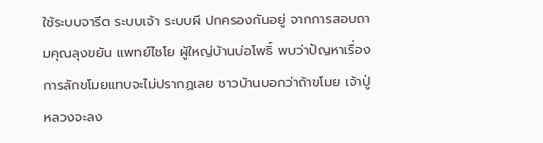ใช้ระบบจารีต ระบบเจ้า ระบบผี ปกครองกันอยู่ จากการสอบถามคุณลุงขยัน แพทย์ไชโย ผู้ใหญ่บ้านบ่อโพธิ์ พบว่าปัญหาเรื่องการลักขโมยแทบจะไม่ปรากฏเลย ชาวบ้านบอกว่าถ้าขโมย เจ้าปู่หลวงจะลง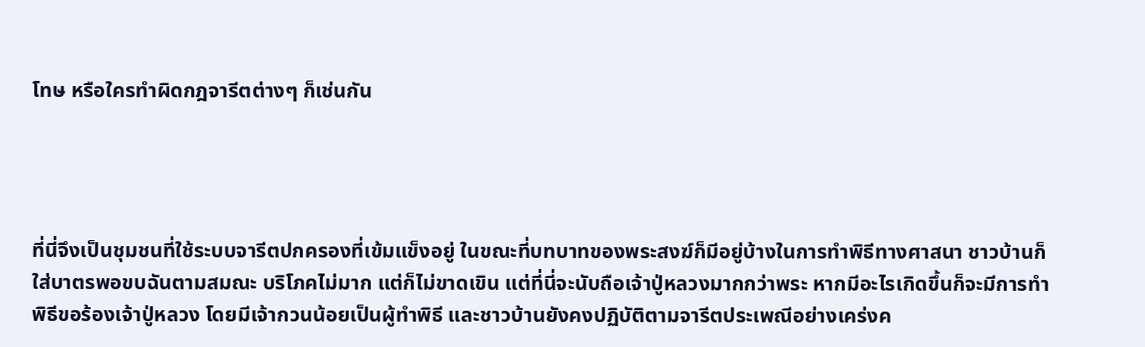โทษ หรือใครทำผิดกฎจารีตต่างๆ ก็เช่นกัน




ที่นี่จึงเป็นชุมชนที่ใช้ระบบจารีตปกครองที่เข้มแข็งอยู่ ในขณะที่บทบาทของพระสงฆ์ก็มีอยู่บ้างในการทำพิธีทางศาสนา ชาวบ้านก็ใส่บาตรพอขบฉันตามสมณะ บริโภคไม่มาก แต่ก็ไม่ขาดเขิน แต่ที่นี่จะนับถือเจ้าปู่หลวงมากกว่าพระ หากมีอะไรเกิดขึ้นก็จะมีการทำพิธีขอร้องเจ้าปู่หลวง โดยมีเจ้ากวนน้อยเป็นผู้ทำพิธี และชาวบ้านยังคงปฏิบัติตามจารีตประเพณีอย่างเคร่งค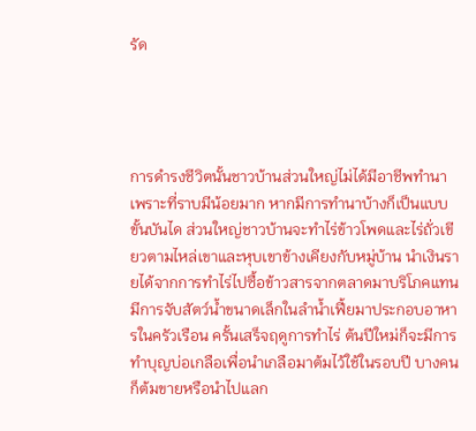รัด




การดำรงชีวิตนั้นชาวบ้านส่วนใหญ่ไม่ได้มีอาชีพทำนา เพราะที่ราบมีน้อยมาก หากมีการทำนาบ้างก็เป็นแบบขั้นบันได ส่วนใหญ่ชาวบ้านจะทำไร่ข้าวโพดและไร่ถั่วเขียวตามไหล่เขาและหุบเขาข้างเคียงกับหมู่บ้าน นำเงินรายได้จากการทำไร่ไปซื้อข้าวสารจากตลาดมาบริโภคแทน  มีการจับสัตว์น้ำขนาดเล็กในลำน้ำเฟี้ยมาประกอบอาหารในครัวเรือน ครั้นเสร็จฤดูการทำไร่ ต้นปีใหม่ก็จะมีการทำบุญบ่อเกลือเพื่อนำเกลือมาต้มไว้ใช้ในรอบปี บางคนก็ต้มขายหรือนำไปแลก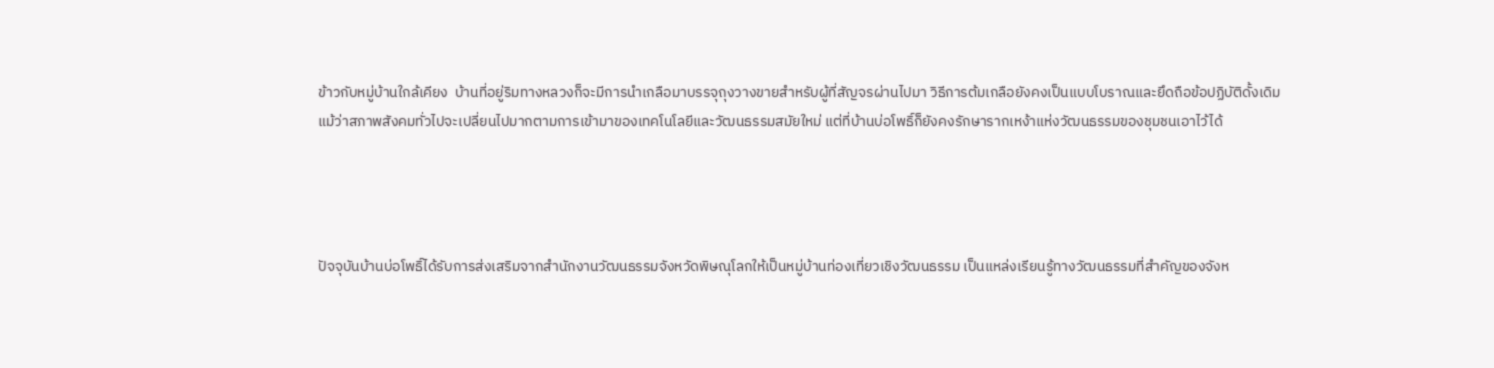ข้าวกับหมู่บ้านใกล้เคียง  บ้านที่อยู่ริมทางหลวงก็จะมีการนำเกลือมาบรรจุถุงวางขายสำหรับผู้ที่สัญจรผ่านไปมา วิธีการต้มเกลือยังคงเป็นแบบโบราณและยึดถือข้อปฏิบัติดั้งเดิม แม้ว่าสภาพสังคมทั่วไปจะเปลี่ยนไปมากตามการเข้ามาของเทคโนโลยีและวัฒนธรรมสมัยใหม่ แต่ที่บ้านบ่อโพธิ์ก็ยังคงรักษารากเหง้าแห่งวัฒนธรรมของชุมชนเอาไว้ได้




ปัจจุบันบ้านบ่อโพธิ์ได้รับการส่งเสริมจากสำนักงานวัฒนธรรมจังหวัดพิษณุโลกให้เป็นหมู่บ้านท่องเที่ยวเชิงวัฒนธรรม เป็นแหล่งเรียนรู้ทางวัฒนธรรมที่สำคัญของจังห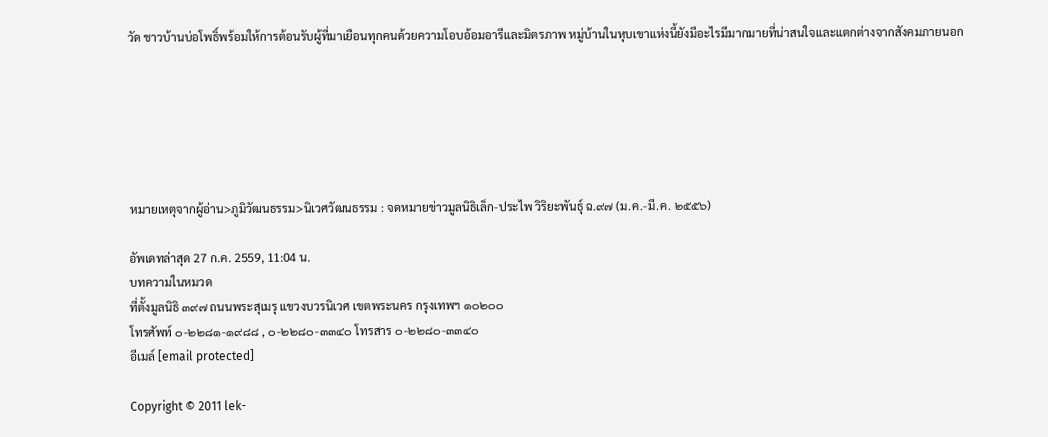วัด ชาวบ้านบ่อโพธิ์พร้อมให้การต้อนรับผู้ที่มาเยือนทุกคนด้วยความโอบอ้อมอารีและมิตรภาพ หมู่บ้านในหุบเขาแห่งนี้ยังมีอะไรมีมากมายที่น่าสนใจและแตกต่างจากสังคมภายนอก






หมายเหตุจากผู้อ่าน>ภูมิวัฒนธรรม>นิเวศวัฒนธรรม : จดหมายข่าวมูลนิธิเล็ก-ประไพ วิริยะพันธุ์ ฉ.๙๗ (ม.ค.-มี.ค. ๒๕๕๖)

อัพเดทล่าสุด 27 ก.ค. 2559, 11:04 น.
บทความในหมวด
ที่ตั้งมูลนิธิ ๓๙๗ ถนนพระสุเมรุ แขวงบวรนิเวศ เขตพระนคร กรุงเทพฯ ๑๐๒๐๐
โทรศัพท์ ๐-๒๒๘๑-๑๙๘๘ , ๐-๒๒๘๐-๓๓๔๐ โทรสาร ๐-๒๒๘๐-๓๓๔๐
อีเมล์ [email protected]

Copyright © 2011 lek-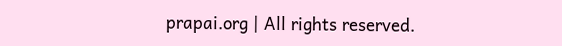prapai.org | All rights reserved.